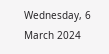Wednesday, 6 March 2024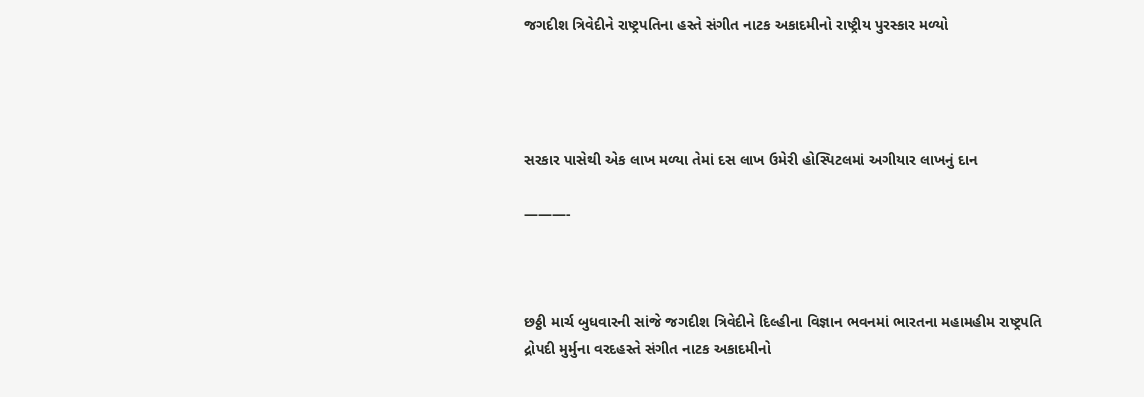જગદીશ ત્રિવેદીને રાષ્ટ્રપતિના હસ્તે સંગીત નાટક અકાદમીનો રાષ્ટ્રીય પુરસ્કાર મળ્યો




સરકાર પાસેથી એક લાખ મળ્યા તેમાં દસ લાખ ઉમેરી હોસ્પિટલમાં અગીયાર લાખનું દાન

———-



છઠ્ઠી માર્ચ બુધવારની સાંજે જગદીશ ત્રિવેદીને દિલ્હીના વિજ્ઞાન ભવનમાં ભારતના મહામહીમ રાષ્ટ્રપતિ દ્રોપદી મુર્મુના વરદહસ્તે સંગીત નાટક અકાદમીનો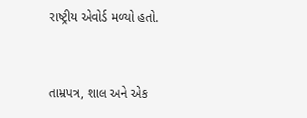રાષ્ટ્રીય એવોર્ડ મળ્યો હતો.


તામ્રપત્ર, શાલ અને એક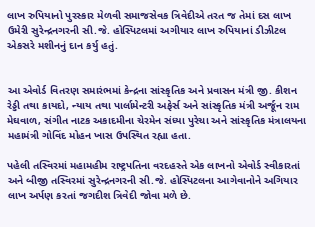લાખ રુપિયાનો પુરસ્કાર મેળવી સમાજસેવક ત્રિવેદીએ તરત જ તેમાં દસ લાખ ઉમેરી સુરેન્દ્રનગરની સી.જે. હોસ્પિટલમાં અગીયાર લાખ રુપિયાનાં ડીઝીટલ એકસરે મશીનનું દાન કર્યુ હતું.


આ એવોર્ડ વિતરણ સમારંભમાં કેન્દ્રના સાંસ્કૃતિક અને પ્રવાસન મંત્રી જી. કીશન રેડ્ડી તથા કાયદો, ન્યાય તથા પાર્લામેન્ટરી અફેર્સ અને સાંસ્કૃતિક મંત્રી અર્જૂન રામ મેઘવાળ, સંગીત નાટક અકાદમીના ચેરમેન સંધ્યા પુરેચા અને સાંસ્કૃતિક મંત્રાલયના મહામંત્રી ગોવિંદ મોહન ખાસ ઉપસ્થિત રહ્યા હતા.

પહેલી તસ્વિરમાં મહામહીમ રાષ્ટ્રપતિના વરદહસ્તે એક લાખનો એવોર્ડ સ્વીકારતાં અને બીજી તસ્વિરમાં સુરેન્દ્રનગરની સી.જે. હોસ્પિટલના આગેવાનોને અગિયાર લાખ અર્પણ કરતાં જગદીશ ત્રિવેદી જોવા મળે છે.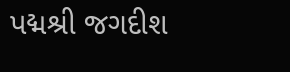પદ્મશ્રી જગદીશ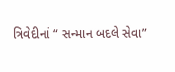ત્રિવેદીનાં “ સન્માન બદલે સેવા”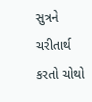સુત્રને ચરીતાર્થ કરતો ચોથો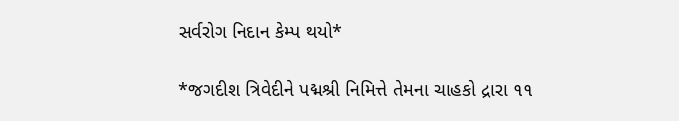સર્વરોગ નિદાન કેમ્પ થયો*

*જગદીશ ત્રિવેદીને પદ્મશ્રી નિમિત્તે તેમના ચાહકો દ્રારા ૧૧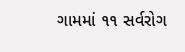ગામમાં ૧૧ સર્વરોગ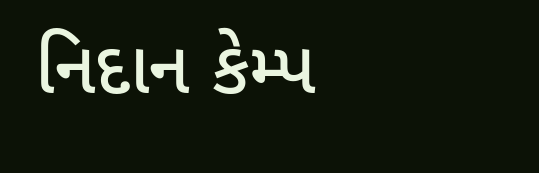નિદાન કેમ્પ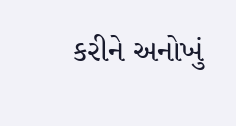કરીને અનોખું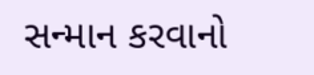સન્માન કરવાનો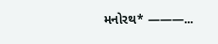મનોરથ* ———...